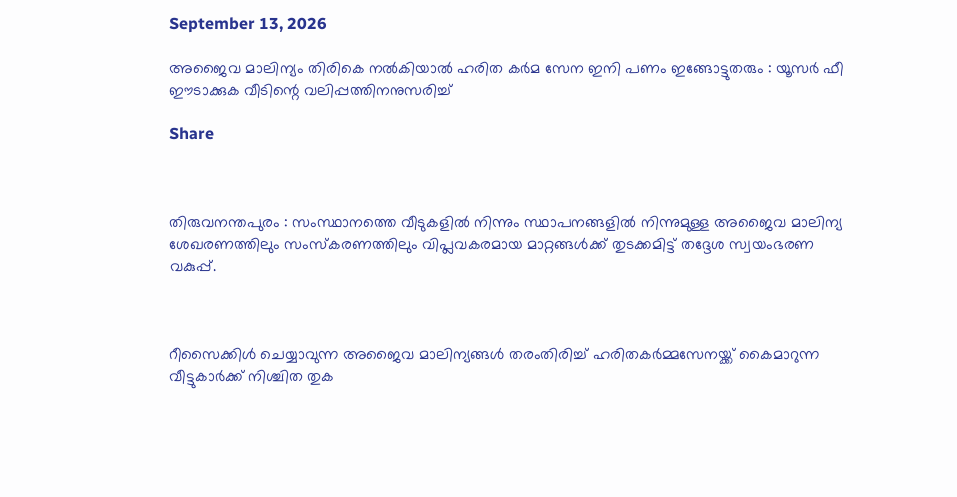September 13, 2026

അജൈവ മാലിന്യം തിരികെ നല്‍കിയാല്‍ ഹരിത കര്‍മ സേന ഇനി പണം ഇങ്ങോട്ടുതരും : യൂസര്‍ ഫീ ഈടാക്കുക വീടിന്റെ വലിപ്പത്തിനനുസരിച്ച്‌

Share



തിരുവനന്തപുരം : സംസ്ഥാനത്തെ വീടുകളില്‍ നിന്നും സ്ഥാപനങ്ങളില്‍ നിന്നുമുള്ള അജൈവ മാലിന്യ ശേഖരണത്തിലും സംസ്കരണത്തിലും വിപ്ലവകരമായ മാറ്റങ്ങള്‍ക്ക് തുടക്കമിട്ട് തദ്ദേശ സ്വയംഭരണ വകുപ്പ്.



റീസൈക്കിള്‍ ചെയ്യാവുന്ന അജൈവ മാലിന്യങ്ങള്‍ തരംതിരിച്ച്‌ ഹരിതകർമ്മസേനയ്ക്ക് കൈമാറുന്ന വീട്ടുകാർക്ക് നിശ്ചിത തുക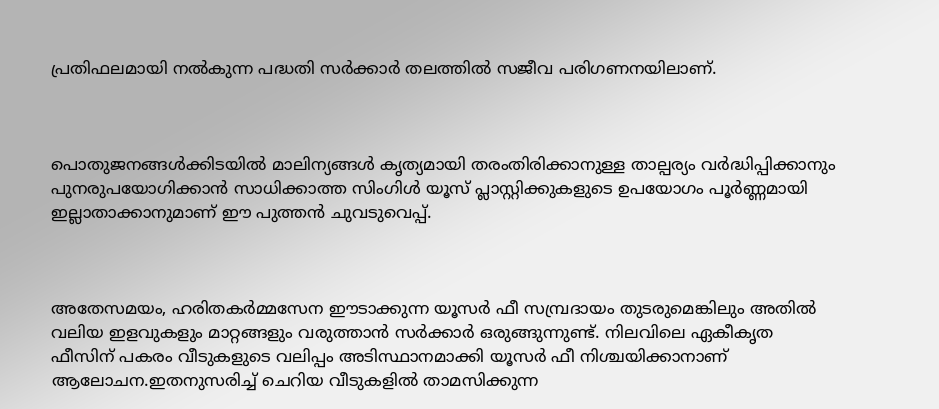പ്രതിഫലമായി നല്‍കുന്ന പദ്ധതി സർക്കാർ തലത്തില്‍ സജീവ പരിഗണനയിലാണ്.



പൊതുജനങ്ങള്‍ക്കിടയില്‍ മാലിന്യങ്ങള്‍ കൃത്യമായി തരംതിരിക്കാനുള്ള താല്പര്യം വർദ്ധിപ്പിക്കാനും പുനരുപയോഗിക്കാൻ സാധിക്കാത്ത സിംഗിള്‍ യൂസ് പ്ലാസ്റ്റിക്കുകളുടെ ഉപയോഗം പൂർണ്ണമായി ഇല്ലാതാക്കാനുമാണ് ഈ പുത്തൻ ചുവടുവെപ്പ്.



അതേസമയം, ഹരിതകർമ്മസേന ഈടാക്കുന്ന യൂസർ ഫീ സമ്പ്രദായം തുടരുമെങ്കിലും അതില്‍ വലിയ ഇളവുകളും മാറ്റങ്ങളും വരുത്താൻ സർക്കാർ ഒരുങ്ങുന്നുണ്ട്. നിലവിലെ ഏകീകൃത ഫീസിന് പകരം വീടുകളുടെ വലിപ്പം അടിസ്ഥാനമാക്കി യൂസർ ഫീ നിശ്ചയിക്കാനാണ് ആലോചന.ഇതനുസരിച്ച്‌ ചെറിയ വീടുകളില്‍ താമസിക്കുന്ന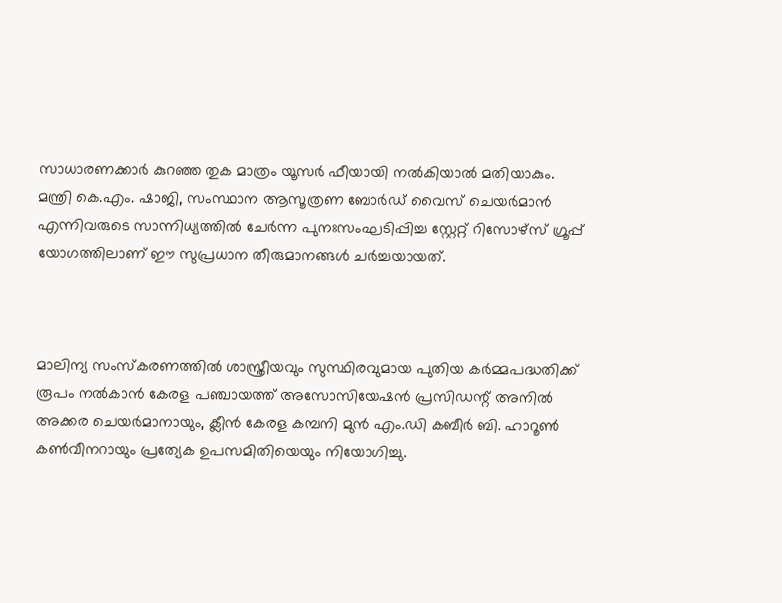സാധാരണക്കാർ കുറഞ്ഞ തുക മാത്രം യൂസർ ഫീയായി നല്‍കിയാല്‍ മതിയാകും. മന്ത്രി കെ.എം. ഷാജി, സംസ്ഥാന ആസൂത്രണ ബോർഡ് വൈസ് ചെയർമാൻ എന്നിവരുടെ സാന്നിധ്യത്തില്‍ ചേർന്ന പുനഃസംഘടിപ്പിച്ച സ്റ്റേറ്റ് റിസോഴ്സ് ഗ്രൂപ്പ് യോഗത്തിലാണ് ഈ സുപ്രധാന തീരുമാനങ്ങള്‍ ചർച്ചയായത്.



മാലിന്യ സംസ്കരണത്തില്‍ ശാസ്ത്രീയവും സുസ്ഥിരവുമായ പുതിയ കർമ്മപദ്ധതിക്ക് രൂപം നല്‍കാൻ കേരള പഞ്ചായത്ത് അസോസിയേഷൻ പ്രസിഡന്റ് അനില്‍ അക്കര ചെയർമാനായും, ക്ലീൻ കേരള കമ്പനി മുൻ എം.ഡി കബീർ ബി. ഹാറൂണ്‍ കണ്‍വീനറായും പ്രത്യേക ഉപസമിതിയെയും നിയോഗിച്ചു.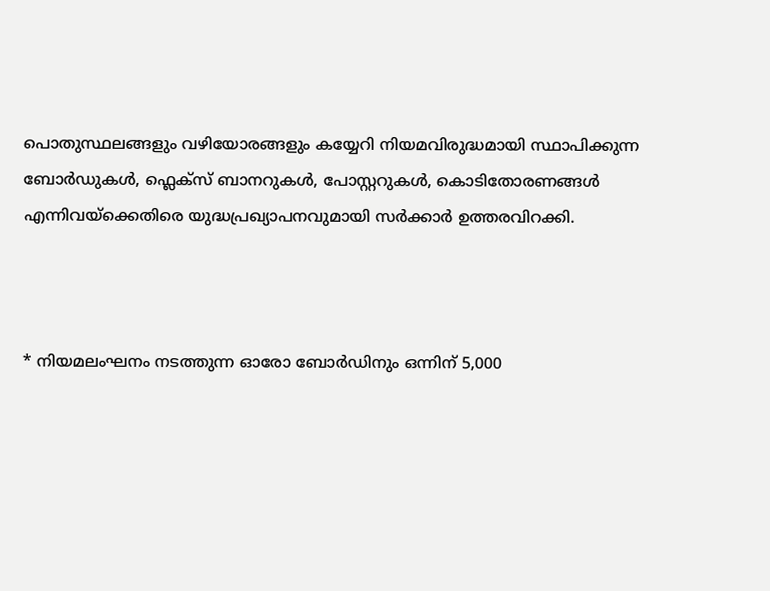പൊതുസ്ഥലങ്ങളും വഴിയോരങ്ങളും കയ്യേറി നിയമവിരുദ്ധമായി സ്ഥാപിക്കുന്ന ബോർഡുകള്‍, ഫ്ലെക്സ് ബാനറുകള്‍, പോസ്റ്ററുകള്‍, കൊടിതോരണങ്ങള്‍ എന്നിവയ്ക്കെതിരെ യുദ്ധപ്രഖ്യാപനവുമായി സർക്കാർ ഉത്തരവിറക്കി.



* നിയമലംഘനം നടത്തുന്ന ഓരോ ബോർഡിനും ഒന്നിന് 5,000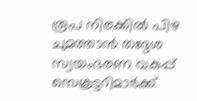രൂപ നിരക്കില്‍ പിഴ ചുമത്താൻ തദ്ദേശ സ്വയംഭരണ വകുപ്പ് സെക്രട്ടറിമാർക്ക്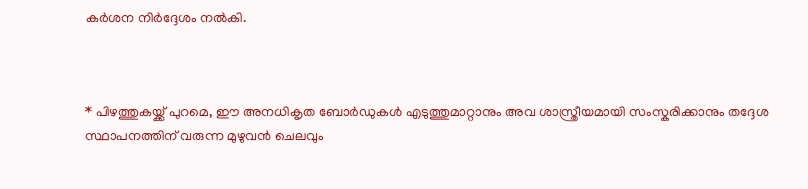കർശന നിർദ്ദേശം നല്‍കി.



* പിഴത്തുകയ്ക്ക് പുറമെ, ഈ അനധികൃത ബോർഡുകള്‍ എടുത്തുമാറ്റാനും അവ ശാസ്ത്രീയമായി സംസ്കരിക്കാനും തദ്ദേശ സ്ഥാപനത്തിന് വരുന്ന മുഴുവൻ ചെലവും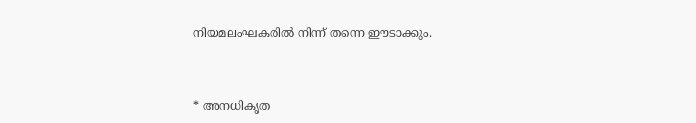നിയമലംഘകരില്‍ നിന്ന് തന്നെ ഈടാക്കും.



* അനധികൃത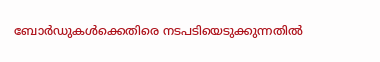ബോർഡുകള്‍ക്കെതിരെ നടപടിയെടുക്കുന്നതില്‍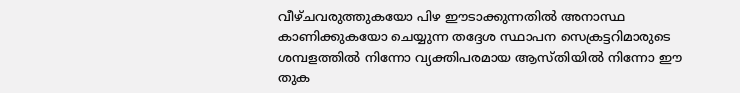വീഴ്ചവരുത്തുകയോ പിഴ ഈടാക്കുന്നതില്‍ അനാസ്ഥ കാണിക്കുകയോ ചെയ്യുന്ന തദ്ദേശ സ്ഥാപന സെക്രട്ടറിമാരുടെ ശമ്പളത്തില്‍ നിന്നോ വ്യക്തിപരമായ ആസ്തിയില്‍ നിന്നോ ഈ തുക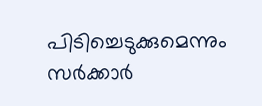പിടിച്ചെടുക്കുമെന്നും സർക്കാർ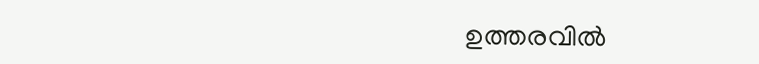ഉത്തരവില്‍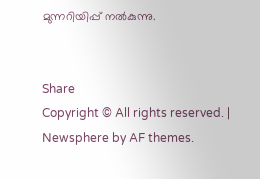മുന്നറിയിപ്പ് നല്‍കുന്നു.


Share
Copyright © All rights reserved. | Newsphere by AF themes.